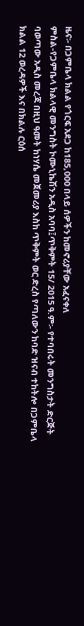ዜና፡- በጋምቤላ ክልል የጎርፍ አደጋ ከ185,000 በላይ ሰዎችን ከመኖሪያቸው አፈናቀለ
ምስል-የጋምቤላ ክልላዊ መንግስት ኮሙኒኬሽን አዲስ አባባ፤ጥቅምት 15/ 2015 ዓ.ም፡- የተባበሩት መንግስታት ድርጅት ባወጣው አዲስ መረጃ በዚህ ዓመት ከነሃሴ መጀመሪያ እስከ ጥቅምት ወር ድረስ የጣለውን ከባድ ዝናብ ተከትሎ በጋምቤላ ክልል 12 ወረዳዎች እና በክልሉ ርዕሰ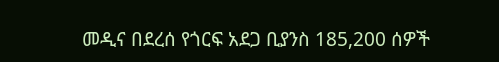መዲና በደረሰ የጎርፍ አደጋ ቢያንስ 185,200 ሰዎች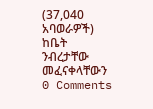(37,040 አባወራዎች) ከቤት ንብረታቸው መፈናቀላቸውን
0 Comments